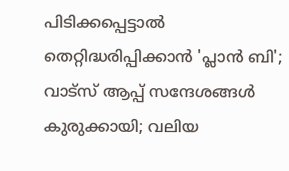പിടിക്കപ്പെട്ടാല്‍ തെറ്റിദ്ധരിപ്പിക്കാന്‍ 'പ്ലാന്‍ ബി'; വാട്‌സ് ആപ്പ് സന്ദേശങ്ങള്‍ കുരുക്കായി; വലിയ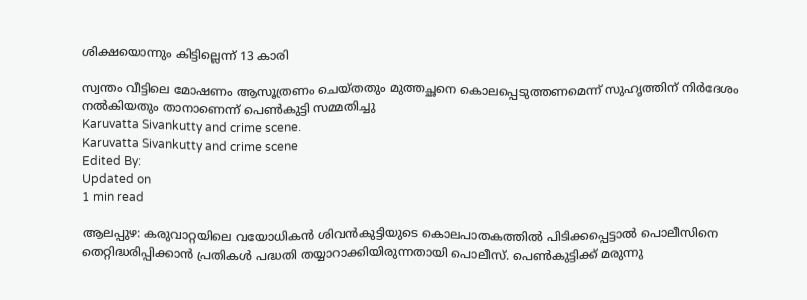ശിക്ഷയൊന്നും കിട്ടില്ലെന്ന് 13 കാരി

സ്വന്തം വീട്ടിലെ മോഷണം ആസൂത്രണം ചെയ്തതും മുത്തച്ഛനെ കൊലപ്പെടുത്തണമെന്ന് സുഹൃത്തിന് നിര്‍ദേശം നല്‍കിയതും താനാണെന്ന് പെണ്‍കുട്ടി സമ്മതിച്ചു
Karuvatta Sivankutty and crime scene.
Karuvatta Sivankutty and crime scene
Edited By:
Updated on
1 min read

ആലപ്പുഴ: കരുവാറ്റയിലെ വയോധികന്‍ ശിവന്‍കുട്ടിയുടെ കൊലപാതകത്തില്‍ പിടിക്കപ്പെട്ടാല്‍ പൊലീസിനെ തെറ്റിദ്ധരിപ്പിക്കാന്‍ പ്രതികള്‍ പദ്ധതി തയ്യാറാക്കിയിരുന്നതായി പൊലീസ്. പെണ്‍കുട്ടിക്ക് മരുന്നു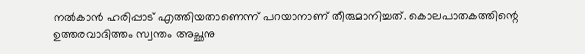നല്‍കാന്‍ ഹരിപ്പാട് എത്തിയതാണെന്ന് പറയാനാണ് തീരുമാനിച്ചത്. കൊലപാതകത്തിന്റെ ഉത്തരവാദിത്തം സ്വന്തം അച്ഛനു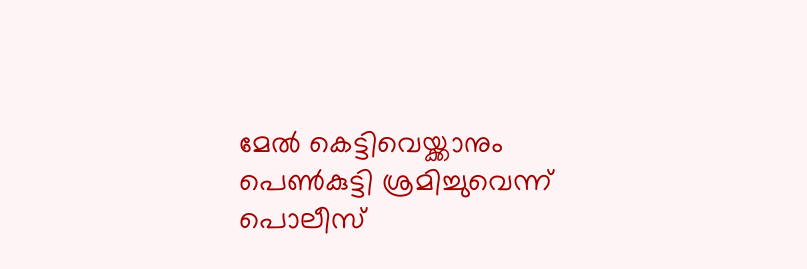മേല്‍ കെട്ടിവെയ്ക്കാനും പെണ്‍കുട്ടി ശ്രമിച്ചുവെന്ന് പൊലീസ്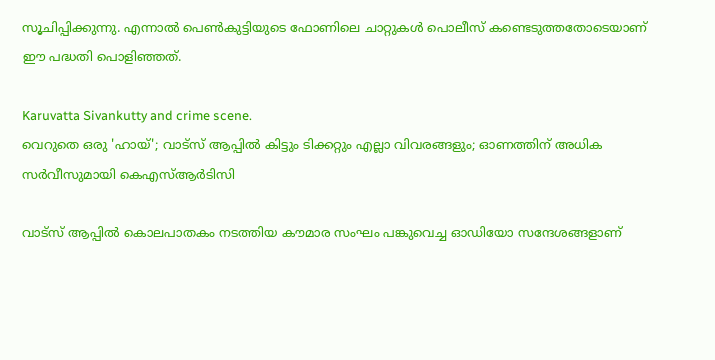സൂചിപ്പിക്കുന്നു. എന്നാല്‍ പെണ്‍കുട്ടിയുടെ ഫോണിലെ ചാറ്റുകള്‍ പൊലീസ് കണ്ടെടുത്തതോടെയാണ് ഈ പദ്ധതി പൊളിഞ്ഞത്.

Karuvatta Sivankutty and crime scene.
വെറുതെ ഒരു 'ഹായ്'; വാട്സ് ആപ്പിൽ കിട്ടും ടിക്കറ്റും എല്ലാ വിവരങ്ങളും; ഓണത്തിന് അധിക സർവീസുമായി കെഎസ്ആർടിസി

വാട്‌സ് ആപ്പില്‍ കൊലപാതകം നടത്തിയ കൗമാര സംഘം പങ്കുവെച്ച ഓഡിയോ സന്ദേശങ്ങളാണ്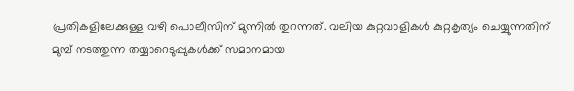പ്രതികളിലേക്കുള്ള വഴി പൊലീസിന് മുന്നില്‍ തുറന്നത്. വലിയ കുറ്റവാളികള്‍ കുറ്റകൃത്യം ചെയ്യുന്നതിന് മുമ്പ് നടത്തുന്ന തയ്യാറെടുപ്പുകള്‍ക്ക് സമാനമായ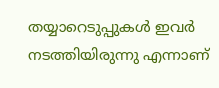തയ്യാറെടുപ്പുകള്‍ ഇവര്‍ നടത്തിയിരുന്നു എന്നാണ്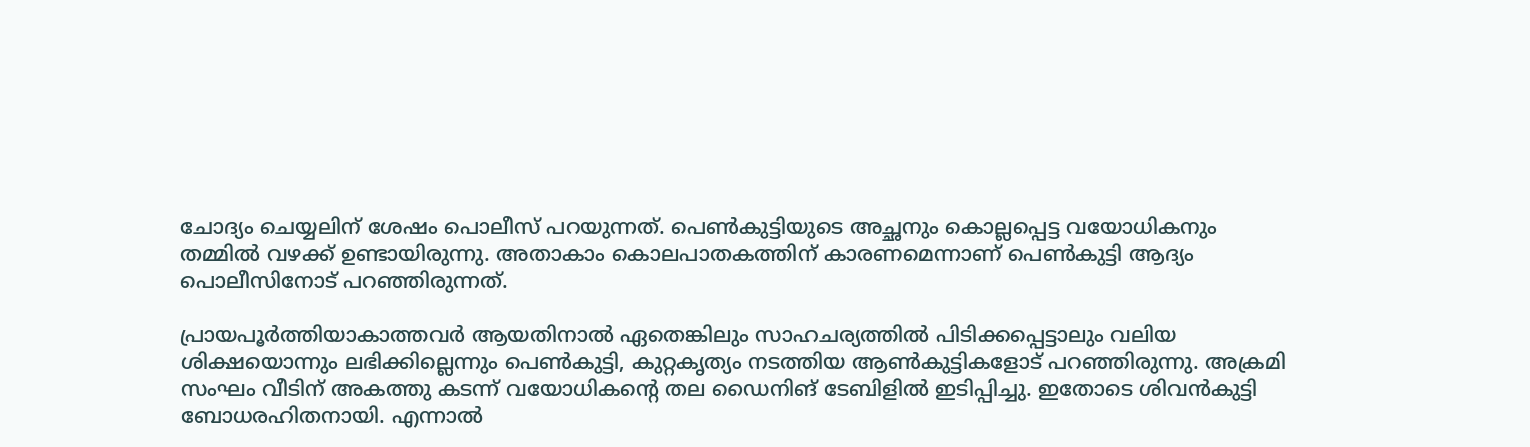ചോദ്യം ചെയ്യലിന് ശേഷം പൊലീസ് പറയുന്നത്. പെണ്‍കുട്ടിയുടെ അച്ഛനും കൊല്ലപ്പെട്ട വയോധികനും തമ്മില്‍ വഴക്ക് ഉണ്ടായിരുന്നു. അതാകാം കൊലപാതകത്തിന് കാരണമെന്നാണ് പെണ്‍കുട്ടി ആദ്യം പൊലീസിനോട് പറഞ്ഞിരുന്നത്.

പ്രായപൂര്‍ത്തിയാകാത്തവര്‍ ആയതിനാല്‍ ഏതെങ്കിലും സാഹചര്യത്തില്‍ പിടിക്കപ്പെട്ടാലും വലിയ ശിക്ഷയൊന്നും ലഭിക്കില്ലെന്നും പെണ്‍കുട്ടി, കുറ്റകൃത്യം നടത്തിയ ആണ്‍കുട്ടികളോട് പറഞ്ഞിരുന്നു. അക്രമി സംഘം വീടിന് അകത്തു കടന്ന് വയോധികന്റെ തല ഡൈനിങ് ടേബിളില്‍ ഇടിപ്പിച്ചു. ഇതോടെ ശിവന്‍കുട്ടി ബോധരഹിതനായി. എന്നാല്‍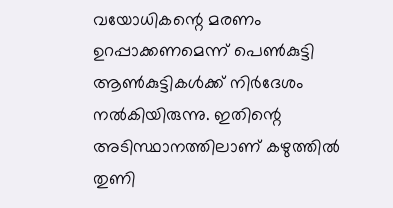വയോധികന്റെ മരണം ഉറപ്പാക്കണമെന്ന് പെണ്‍കുട്ടി ആണ്‍കുട്ടികള്‍ക്ക് നിര്‍ദേശം നല്‍കിയിരുന്നു. ഇതിന്റെ അടിസ്ഥാനത്തിലാണ് കഴുത്തില്‍ തുണി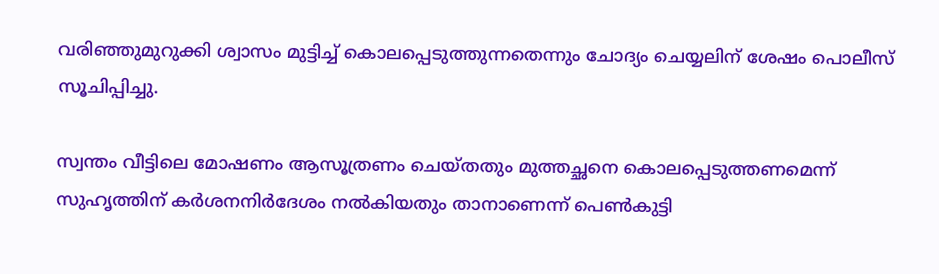വരിഞ്ഞുമുറുക്കി ശ്വാസം മുട്ടിച്ച് കൊലപ്പെടുത്തുന്നതെന്നും ചോദ്യം ചെയ്യലിന് ശേഷം പൊലീസ് സൂചിപ്പിച്ചു.

സ്വന്തം വീട്ടിലെ മോഷണം ആസൂത്രണം ചെയ്തതും മുത്തച്ഛനെ കൊലപ്പെടുത്തണമെന്ന് സുഹൃത്തിന് കര്‍ശനനിര്‍ദേശം നല്‍കിയതും താനാണെന്ന് പെണ്‍കുട്ടി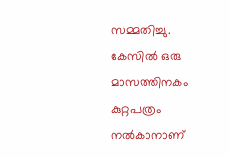സമ്മതിച്ചു. കേസില്‍ ഒരു മാസത്തിനകം കുറ്റപത്രം നല്‍കാനാണ്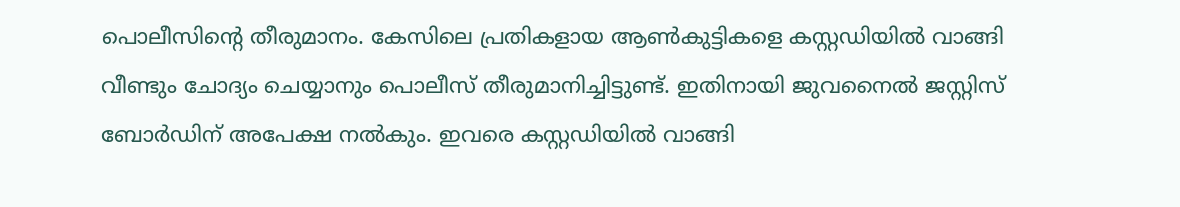പൊലീസിന്റെ തീരുമാനം. കേസിലെ പ്രതികളായ ആണ്‍കുട്ടികളെ കസ്റ്റഡിയില്‍ വാങ്ങി വീണ്ടും ചോദ്യം ചെയ്യാനും പൊലീസ് തീരുമാനിച്ചിട്ടുണ്ട്. ഇതിനായി ജുവനൈല്‍ ജസ്റ്റിസ് ബോര്‍ഡിന് അപേക്ഷ നല്‍കും. ഇവരെ കസ്റ്റഡിയില്‍ വാങ്ങി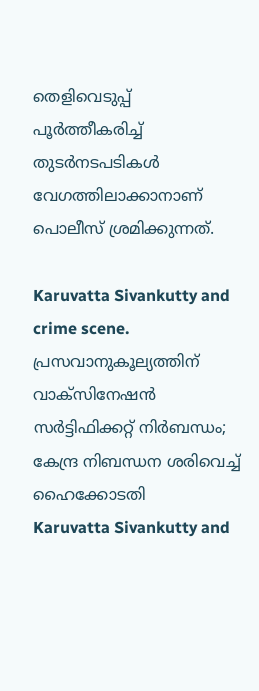തെളിവെടുപ്പ് പൂര്‍ത്തീകരിച്ച് തുടര്‍നടപടികള്‍ വേഗത്തിലാക്കാനാണ് പൊലീസ് ശ്രമിക്കുന്നത്.

Karuvatta Sivankutty and crime scene.
പ്രസവാനുകൂല്യത്തിന് വാക്‌സിനേഷന്‍ സര്‍ട്ടിഫിക്കറ്റ് നിര്‍ബന്ധം; കേന്ദ്ര നിബന്ധന ശരിവെച്ച് ഹൈക്കോടതി
Karuvatta Sivankutty and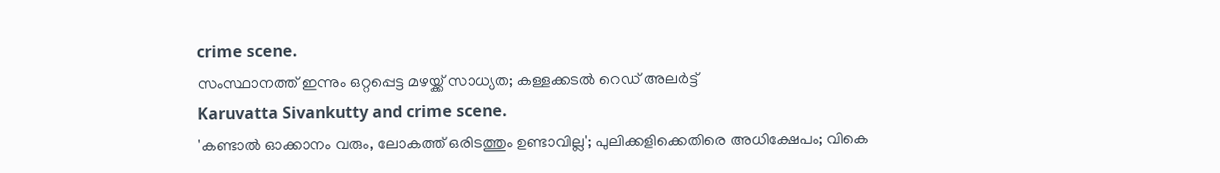crime scene.
സംസ്ഥാനത്ത് ഇന്നും ഒറ്റപ്പെട്ട മഴയ്ക്ക് സാധ്യത; കള്ളക്കടല്‍ റെഡ് അലര്‍ട്ട്
Karuvatta Sivankutty and crime scene.
'കണ്ടാല്‍ ഓക്കാനം വരും, ലോകത്ത് ഒരിടത്തും ഉണ്ടാവില്ല'; പുലിക്കളിക്കെതിരെ അധിക്ഷേപം; വികെ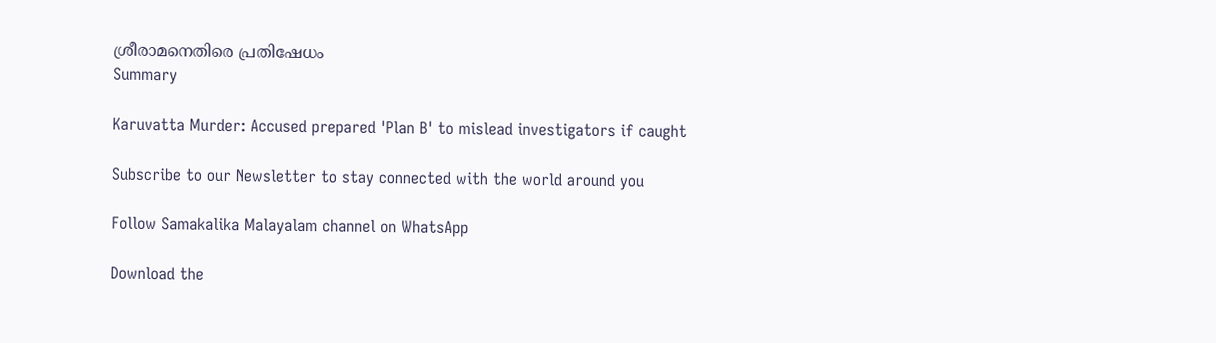ശ്രീരാമനെതിരെ പ്രതിഷേധം
Summary

Karuvatta Murder: Accused prepared 'Plan B' to mislead investigators if caught

Subscribe to our Newsletter to stay connected with the world around you

Follow Samakalika Malayalam channel on WhatsApp

Download the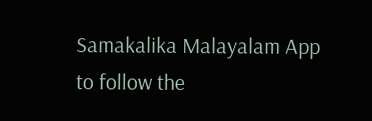Samakalika Malayalam App to follow the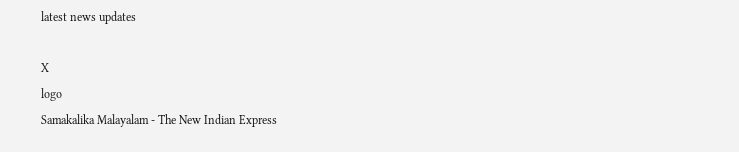latest news updates

X
logo
Samakalika Malayalam - The New Indian Express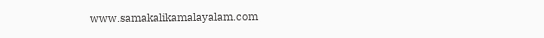www.samakalikamalayalam.com